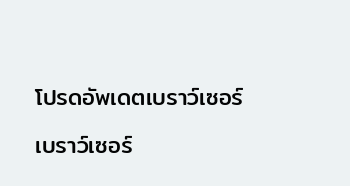โปรดอัพเดตเบราว์เซอร์

เบราว์เซอร์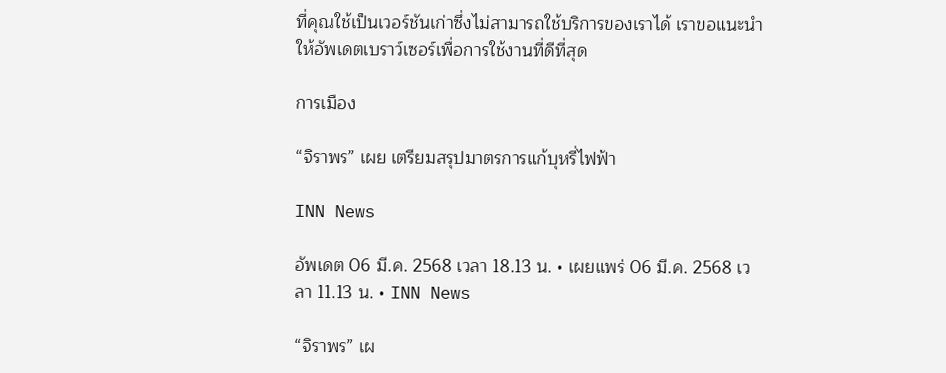ที่คุณใช้เป็นเวอร์ชันเก่าซึ่งไม่สามารถใช้บริการของเราได้ เราขอแนะนำให้อัพเดตเบราว์เซอร์เพื่อการใช้งานที่ดีที่สุด

การเมือง

“จิราพร” เผย เตรียมสรุปมาตรการแก้บุหรี่ไฟฟ้า

INN News

อัพเดต 06 มี.ค. 2568 เวลา 18.13 น. • เผยแพร่ 06 มี.ค. 2568 เวลา 11.13 น. • INN News

“จิราพร” เผ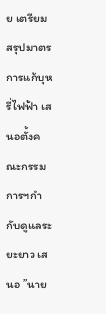ย เตรียมสรุปมาตรการแก้บุหรี่ไฟฟ้า เสนอตั้งคณะกรรมการฯกำกับดูแลระยะยาว เสนอ ”นาย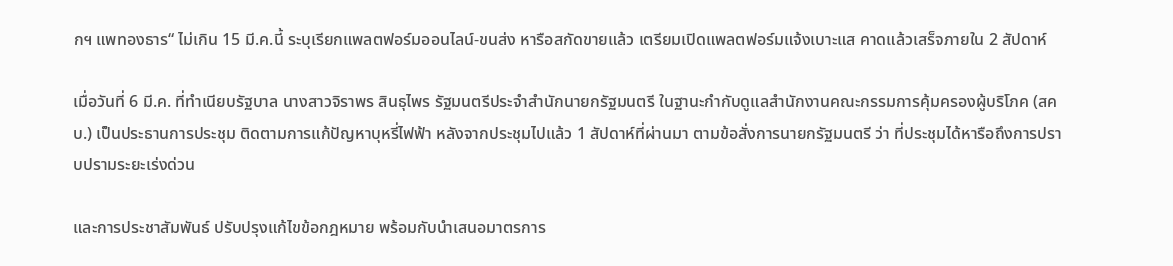กฯ แพทองธาร“ ไม่เกิน 15 มี.ค.นี้ ระบุเรียกแพลตฟอร์มออนไลน์-ขนส่ง หารือสกัดขายแล้ว เตรียมเปิดแพลตฟอร์มแจ้งเบาะแส คาดแล้วเสร็จภายใน 2 สัปดาห์

เมื่อวันที่ 6 มี.ค. ที่ทำเนียบรัฐบาล นางสาวจิราพร สินธุไพร รัฐมนตรีประจำสำนักนายกรัฐมนตรี ในฐานะกำกับดูแลสำนักงานคณะกรรมการคุ้มครองผู้บริโภค (สคบ.) เป็นประธานการประชุม ติดตามการแก้ปัญหาบุหรี่ไฟฟ้า หลังจากประชุมไปแล้ว 1 สัปดาห์ที่ผ่านมา ตามข้อสั่งการนายกรัฐมนตรี ว่า ที่ประชุมได้หารือถึงการปราบปรามระยะเร่งด่วน

และการประชาสัมพันธ์ ปรับปรุงแก้ไขข้อกฎหมาย พร้อมกับนำเสนอมาตรการ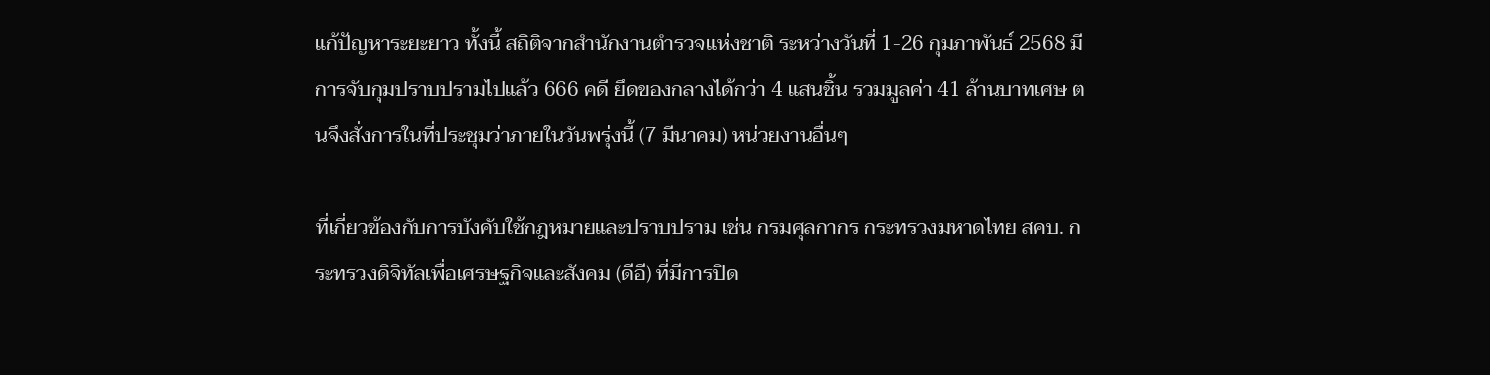แก้ปัญหาระยะยาว ทั้งนี้ สถิติจากสำนักงานตำรวจแห่งชาติ ระหว่างวันที่ 1-26 กุมภาพันธ์ 2568 มีการจับกุมปราบปรามไปแล้ว 666 คดี ยึดของกลางได้กว่า 4 แสนชิ้น รวมมูลค่า 41 ล้านบาทเศษ ตนจึงสั่งการในที่ประชุมว่าภายในวันพรุ่งนี้ (7 มีนาคม) หน่วยงานอื่นๆ

ที่เกี่ยวข้องกับการบังคับใช้กฎหมายและปราบปราม เช่น กรมศุลกากร กระทรวงมหาดไทย สคบ. กระทรวงดิจิทัลเพื่อเศรษฐกิจและสังคม (ดีอี) ที่มีการปิด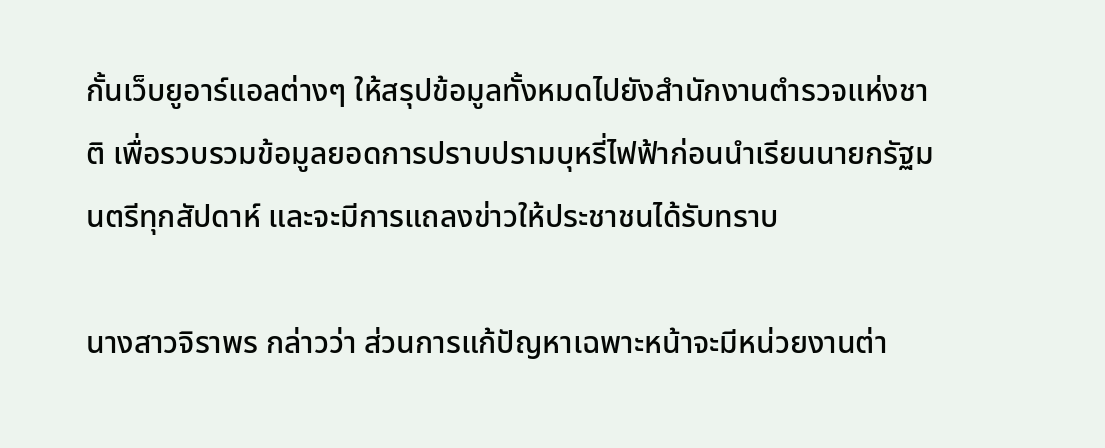กั้นเว็บยูอาร์แอลต่างๆ ให้สรุปข้อมูลทั้งหมดไปยังสำนักงานตำรวจแห่งชาติ เพื่อรวบรวมข้อมูลยอดการปราบปรามบุหรี่ไฟฟ้าก่อนนำเรียนนายกรัฐมนตรีทุกสัปดาห์ และจะมีการแถลงข่าวให้ประชาชนได้รับทราบ

นางสาวจิราพร กล่าวว่า ส่วนการแก้ปัญหาเฉพาะหน้าจะมีหน่วยงานต่า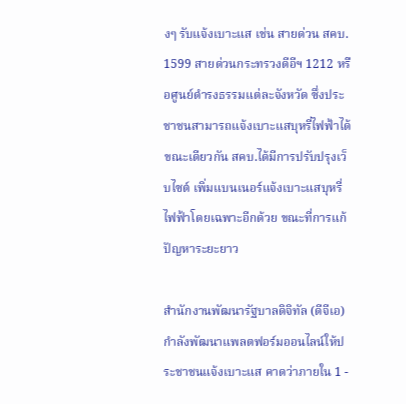งๆ รับแจ้งเบาะแส เช่น สายด่วน สคบ. 1599 สายด่วนกระทรวงดีอีฯ 1212 หรือศูนย์ดำรงธรรมแต่ละจังหวัด ซึ่งประชาชนสามารถแจ้งเบาะแสบุหรี่ไฟฟ้าได้ ขณะเดียวกัน สคบ.ได้มีการปรับปรุงเว็บไซต์ เพิ่มแบนเนอร์แจ้งเบาะแสบุหรี่ไฟฟ้าโดยเฉพาะอีกด้วย ขณะที่การแก้ปัญหาระยะยาว

สำนักงานพัฒนารัฐบาลดิจิทัล (ดีจีเอ) กำลังพัฒนาแพลตฟอร์มออนไลน์ให้ประชาชนแจ้งเบาะแส คาดว่าภายใน 1 -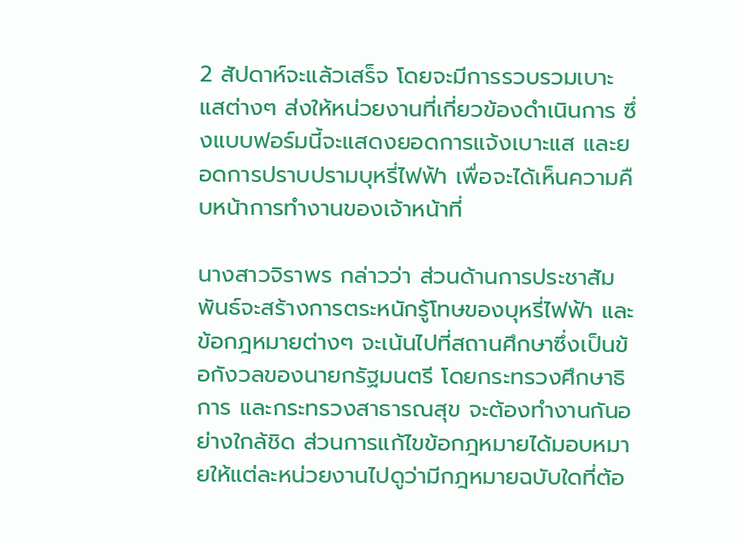2 สัปดาห์จะแล้วเสร็จ โดยจะมีการรวบรวมเบาะแสต่างๆ ส่งให้หน่วยงานที่เกี่ยวข้องดำเนินการ ซึ่งแบบฟอร์มนี้จะแสดงยอดการแจ้งเบาะแส และยอดการปราบปรามบุหรี่ไฟฟ้า เพื่อจะได้เห็นความคืบหน้าการทำงานของเจ้าหน้าที่

นางสาวจิราพร กล่าวว่า ส่วนด้านการประชาสัมพันธ์จะสร้างการตระหนักรู้โทษของบุหรี่ไฟฟ้า และข้อกฎหมายต่างๆ จะเน้นไปที่สถานศึกษาซึ่งเป็นข้อกังวลของนายกรัฐมนตรี โดยกระทรวงศึกษาธิการ และกระทรวงสาธารณสุข จะต้องทำงานกันอย่างใกล้ชิด ส่วนการแก้ไขข้อกฎหมายได้มอบหมายให้แต่ละหน่วยงานไปดูว่ามีกฎหมายฉบับใดที่ต้อ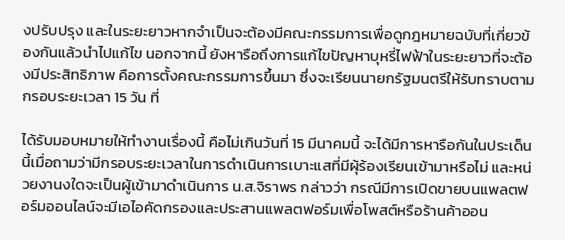งปรับปรุง และในระยะยาวหากจำเป็นจะต้องมีคณะกรรมการเพื่อดูกฎหมายฉบับที่เกี่ยวข้องกันแล้วนำไปแก้ไข นอกจากนี้ ยังหารือถึงการแก้ไขปัญหาบุหรี่ไฟฟ้าในระยะยาวที่จะต้องมีประสิทธิภาพ คือการตั้งคณะกรรมการขึ้นมา ซึ่งจะเรียนนายกรัฐมนตรีให้รับทราบตามกรอบระยะเวลา 15 วัน ที่

ได้รับมอบหมายให้ทำงานเรื่องนี้ คือไม่เกินวันที่ 15 มีนาคมนี้ จะได้มีการหารือกันในประเด็นนี้เมื่อถามว่ามีกรอบระยะเวลาในการดำเนินการเบาะแสที่มีผุ้ร้องเรียนเข้ามาหรือไม่ และหน่วยงานงใดจะเป็นผู้เข้ามาดำเนินการ น.ส.จิราพร กล่าวว่า กรณีมีการเปิดขายบนแพลตฟอร์มออนไลน์จะมีเอไอคัดกรองและประสานแพลตฟอร์มเพื่อโพสต์หรือร้านค้าออน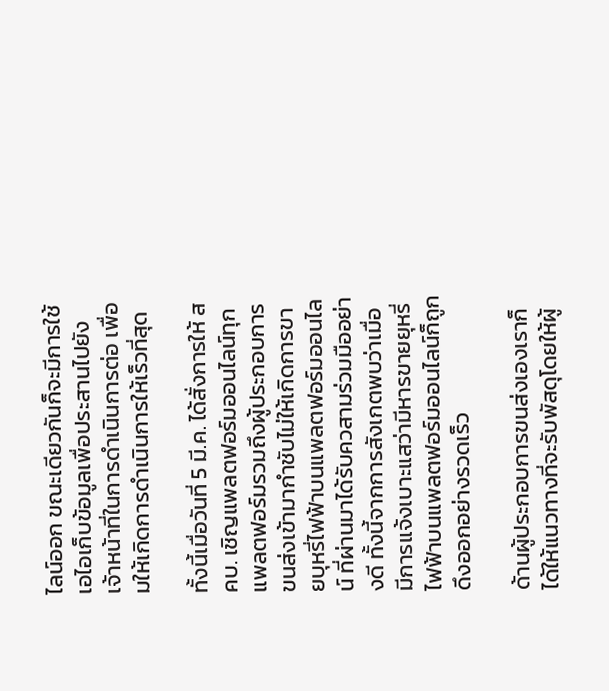ไลน์ออก ขณะเดียวกันก็จะมีการใช้เอไอเก็บข้อมูลเพื่อประสานไปยังเจ้าหน้าที่ในการดำเนินการต่อ เพื่อมให้เกิดการดำเนินการให้เร็วที่สุด

ทั้งนี้เมื่อวันที่ 5 มี.ค. ได้สั่งการให้ สคบ. เชิญแพลตฟอร์มออนไลน์ทุกแพลตฟอร์มรวมถึงผู้ประกอบการขนส่งเข้ามากำชับไม่ให้เกิดการขายบุหรี่ไฟฟ้าบนแพลตฟอร์มออนไลน์ ที่ผ่านมาได้รับควสามร่วมมืออย่างดี ทั้งนี้จากการสังเกตพบว่าเมื่อมีการแจ้งเบาะแสว่ามีหารขายยุหรี่ไฟฟ้าบนแพลตฟอร์มออนไลน์ก็ถูกดึงออกอย่างรวดเร็ว

ด้านผู้ประกอบการขนส่งเองเราก็ได้ให้แนวทางที่จะรับพัสดุโดยให้ผู้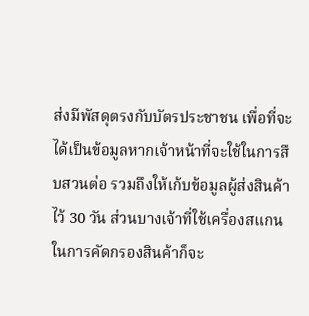ส่งมีพัสดุตรงกับบัตรประชาชน เพื่อที่จะได้เป็นข้อมูลหากเจ้าหน้าที่จะใช้ในการสืบสวนต่อ รวมถึงให้เก้บข้อมูลผู้ส่งสินค้าไว้ 30 วัน ส่วนบางเจ้าที่ใช้เครื่องสแกนในการคัดกรองสินค้าก็จะ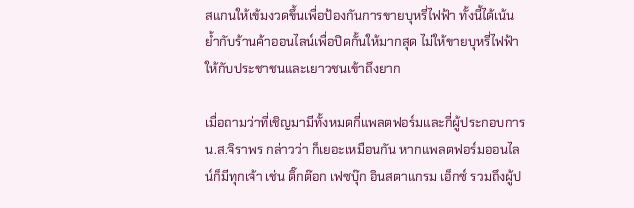สแกนให้เข้มงวดขึ้นเพื่อป้องกันการขายบุหรี่ไฟฟ้า ทั้งนี้ได้เน้นย้ำกับร้านค้าออนไลน์เพื่อปิดกั้นให้มากสุด ไม่ให้ขายบุหรี่ไฟฟ้าให้กับประชาชนและเยาวชนเข้าถึงยาก

เมื่อถามว่าที่เชิญมามีทั้งหมดกี่แพลตฟอร์มและกี่ผู้ประกอบการ น.ส.จิราพร กล่าวว่า ก็เยอะเหมือนกัน หากแพลตฟอร์มออนไลน์ก็มีทุกเจ้า เช่น ติ๊กต๊อก เฟซบุ๊ก อินสตาแกรม เอ็กซ์ รวมถึงผู้ป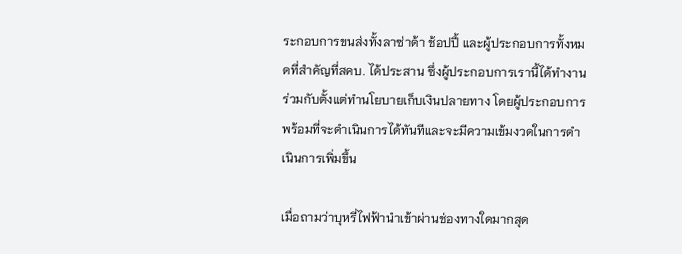ระกอบการขนส่งทั้งลาซ่าด้า ช้อปปี้ และผู้ประกอบการทั้งหมดที่สำคัญที่สคบ. ได้ประสาน ซึ่งผู้ประกอบการเรานี้ได้ทำงานร่วมกับตั้งแต่ทำนโยบายเก็บเงินปลายทาง โดยผู้ประกอบการพร้อมที่จะดำเนินการได้ทันทีและจะมีความเข้มงวดในการดำเนินการเพิ่มขึ้น

เมื่อถามว่าบุหรี่ไฟฟ้านำเข้าผ่านช่องทางใดมากสุด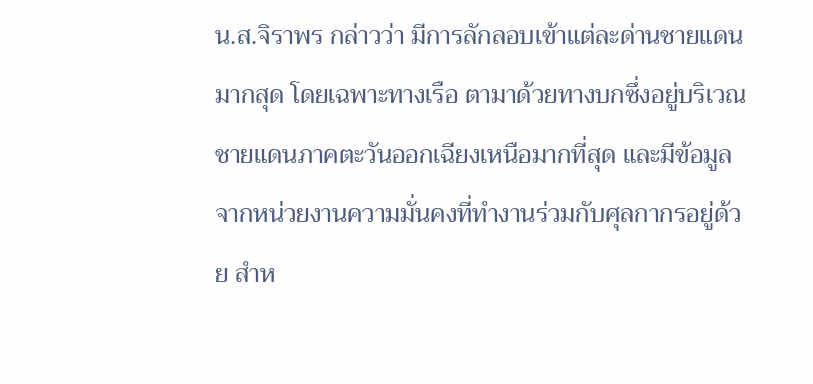น.ส.จิราพร กล่าวว่า มีการลักลอบเข้าแต่ละด่านชายแดนมากสุด โดยเฉพาะทางเรือ ตามาด้วยทางบกซึ่งอยู่บริเวณชายแดนภาคตะวันออกเฉียงเหนือมากที่สุด และมีข้อมูลจากหน่วยงานความมั่นคงที่ทำงานร่วมกับศุลกากรอยู่ด้วย สำห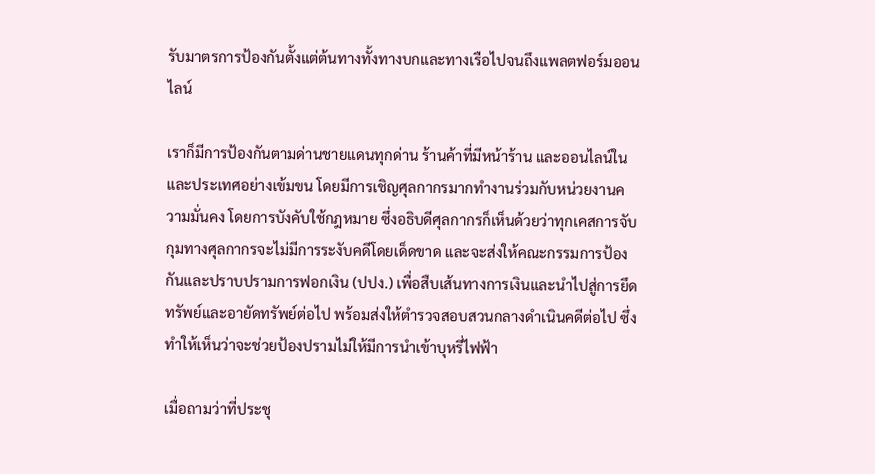รับมาตรการป้องกันตั้งแต่ต้นทางทั้งทางบกและทางเรือไปจนถึงแพลตฟอร์มออนไลน์

เราก็มีการป้องกันตามด่านชายแดนทุกด่าน ร้านค้าที่มีหน้าร้าน และออนไลน์ในและประเทศอย่างเข้มขน โดยมีการเชิญศุลกากรมากทำงานร่วมกับหน่วยงานความมั่นคง โดยการบังคับใช้กฎหมาย ซึ่งอธิบดีศุลกากรก็เห็นด้วยว่าทุกเคสการจับกุมทางศุลกากรจะไม่มีการระงับคดีโดยเด็ดขาด และจะส่งให้คณะกรรมการป้องกันและปราบปรามการฟอกเงิน (ปปง.) เพื่อสืบเส้นทางการเงินและนำไปสู่การยึดทรัพย์และอายัดทรัพย์ต่อไป พร้อมส่งให้ตำรวจสอบสวนกลางดำเนินคดีต่อไป ซึ่งทำให้เห็นว่าจะช่วยป้องปรามไม่ให้มีการนำเข้าบุหรี่ไฟฟ้า

เมื่อถามว่าที่ประชุ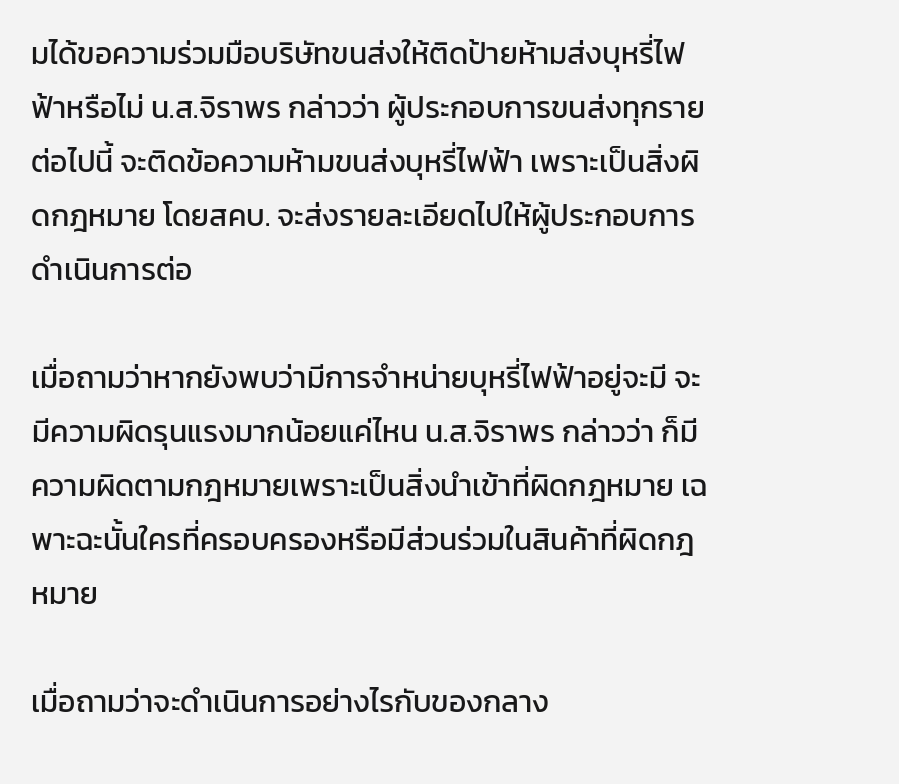มได้ขอความร่วมมือบริษัทขนส่งให้ติดป้ายห้ามส่งบุหรี่ไฟฟ้าหรือไม่ น.ส.จิราพร กล่าวว่า ผู้ประกอบการขนส่งทุกรายต่อไปนี้ จะติดข้อความห้ามขนส่งบุหรี่ไฟฟ้า เพราะเป็นสิ่งผิดกฎหมาย โดยสคบ. จะส่งรายละเอียดไปให้ผู้ประกอบการดำเนินการต่อ

เมื่อถามว่าหากยังพบว่ามีการจำหน่ายบุหรี่ไฟฟ้าอยู่จะมี จะมีความผิดรุนแรงมากน้อยแค่ไหน น.ส.จิราพร กล่าวว่า ก็มีความผิดตามกฎหมายเพราะเป็นสิ่งนำเข้าที่ผิดกฎหมาย เฉพาะฉะนั้นใครที่ครอบครองหรือมีส่วนร่วมในสินค้าที่ผิดกฎหมาย

เมื่อถามว่าจะดำเนินการอย่างไรกับของกลาง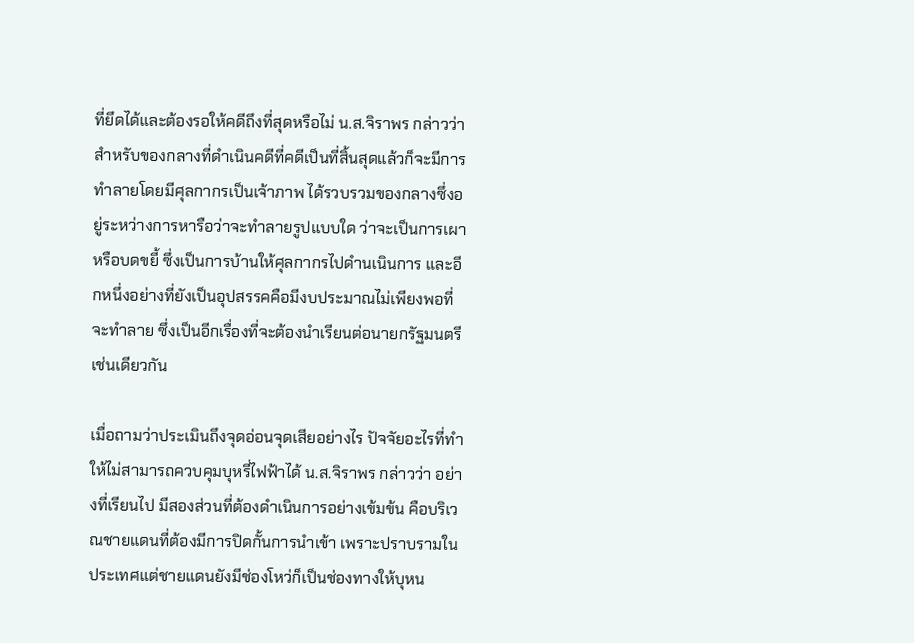ที่ยึดได้และต้องรอให้คดีถึงที่สุดหรือไม่ น.ส.จิราพร กล่าวว่า สำหรับของกลางที่ดำเนินคดีที่คดีเป็นที่สิ้นสุดแล้วก็จะมีการทำลายโดยมีศุลกากรเป็นเจ้าภาพ ได้รวบรวมของกลางซึ่งอยู่ระหว่างการหารือว่าจะทำลายรูปแบบใด ว่าจะเป็นการเผาหรือบดขยี้ ซึ่งเป็นการบ้านให้ศุลกากรไปดำนเนินการ และอีกหนึ่งอย่างที่ยังเป็นอุปสรรคคือมีงบประมาณไม่เพียงพอที่จะทำลาย ซึ่งเป็นอีกเรื่องที่จะต้องนำเรียนต่อนายกรัฐมนตรีเช่นเดียวกัน

เมื่อถามว่าประเมินถึงจุดอ่อนจุดเสียอย่างไร ปัจจัยอะไรที่ทำให้ไม่สามารถควบคุมบุหรี่ไฟฟ้าได้ น.ส.จิราพร กล่าวว่า อย่างที่เรียนไป มีสองส่วนที่ต้องดำเนินการอย่างเข้มข้น คือบริเวณชายแดนที่ต้องมีการปิดกั้นการนำเข้า เพราะปราบรามในประเทศแต่ชายแดนยังมีช่องโหว่ก็เป็นช่องทางให้บุหน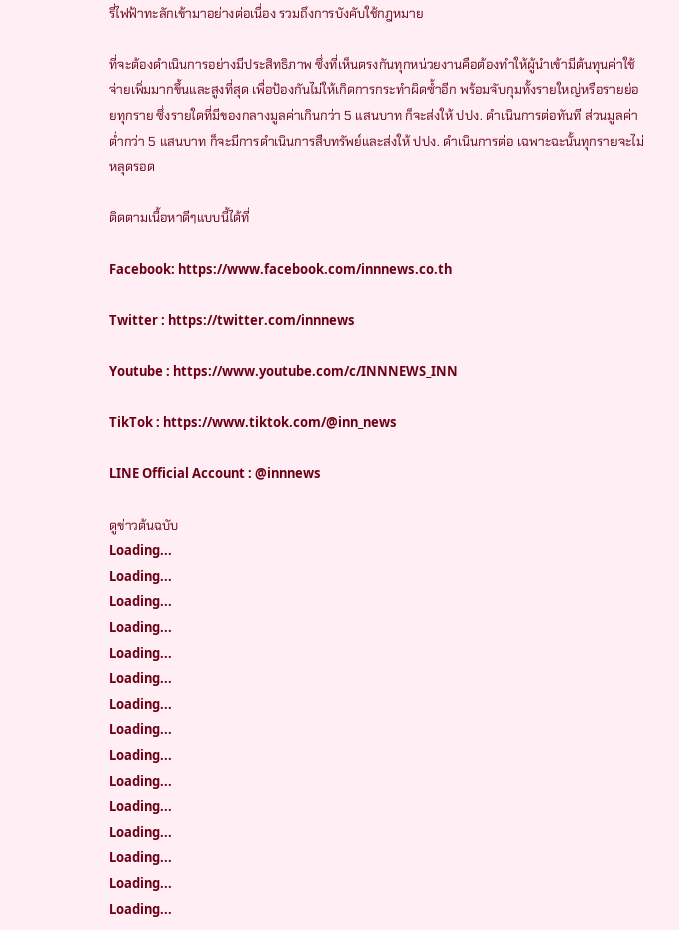รี่ไฟฟ้าทะลักเข้ามาอย่างต่อเนื่อง รวมถึงการบังคับใช้กฎหมาย

ที่จะต้องดำเนินการอย่างมีประสิทธิภาพ ซึ่งที่เห็นตรงกันทุกหน่วยงานคือต้องทำให้ผู้นำเข้ามีต้นทุนค่าใช้จ่ายเพิ่มมากขึ้นและสูงที่สุด เพื่อป้องกันไม่ให้เกิดการกระทำผิดซ้ำอีก พร้อมจับกุมทั้งรายใหญ่หรือรายย่อยทุกราย ซึ่งรายใดที่มีของกลางมูลค่าเกินกว่า 5 แสนบาท ก็จะส่งให้ ปปง. ดำเนินการต่อทันที ส่วนมูลค่าต่ำกว่า 5 แสนบาท ก็จะมีการดำเนินการสืบทรัพย์และส่งให้ ปปง. ดำเนินการต่อ เฉพาะฉะนั้นทุกรายจะไม่หลุดรอด

ติดตามเนื้อหาดีๆแบบนี้ได้ที่

Facebook: https://www.facebook.com/innnews.co.th

Twitter : https://twitter.com/innnews

Youtube : https://www.youtube.com/c/INNNEWS_INN

TikTok : https://www.tiktok.com/@inn_news

LINE Official Account : @innnews

ดูข่าวต้นฉบับ
Loading...
Loading...
Loading...
Loading...
Loading...
Loading...
Loading...
Loading...
Loading...
Loading...
Loading...
Loading...
Loading...
Loading...
Loading...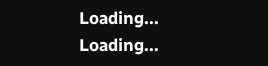Loading...
Loading...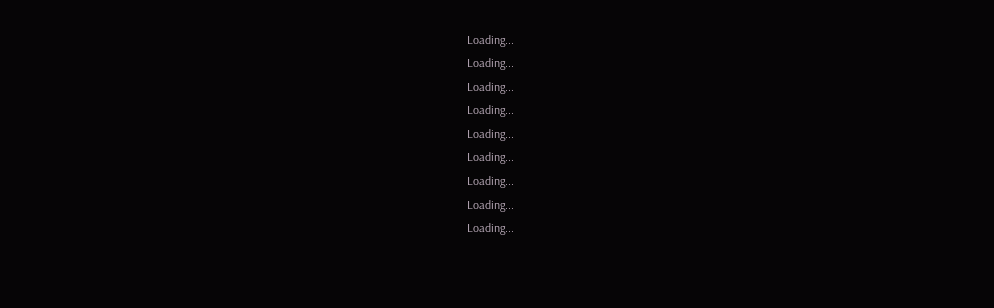Loading...
Loading...
Loading...
Loading...
Loading...
Loading...
Loading...
Loading...
Loading...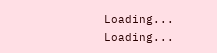Loading...
Loading...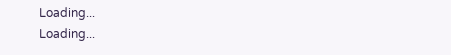Loading...
Loading...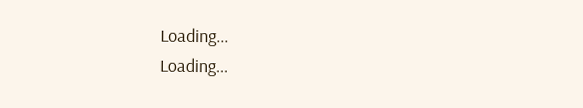Loading...
Loading...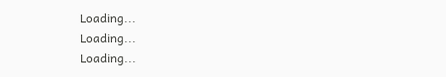Loading...
Loading...
Loading...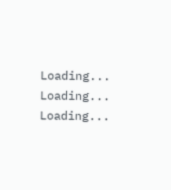Loading...
Loading...
Loading...